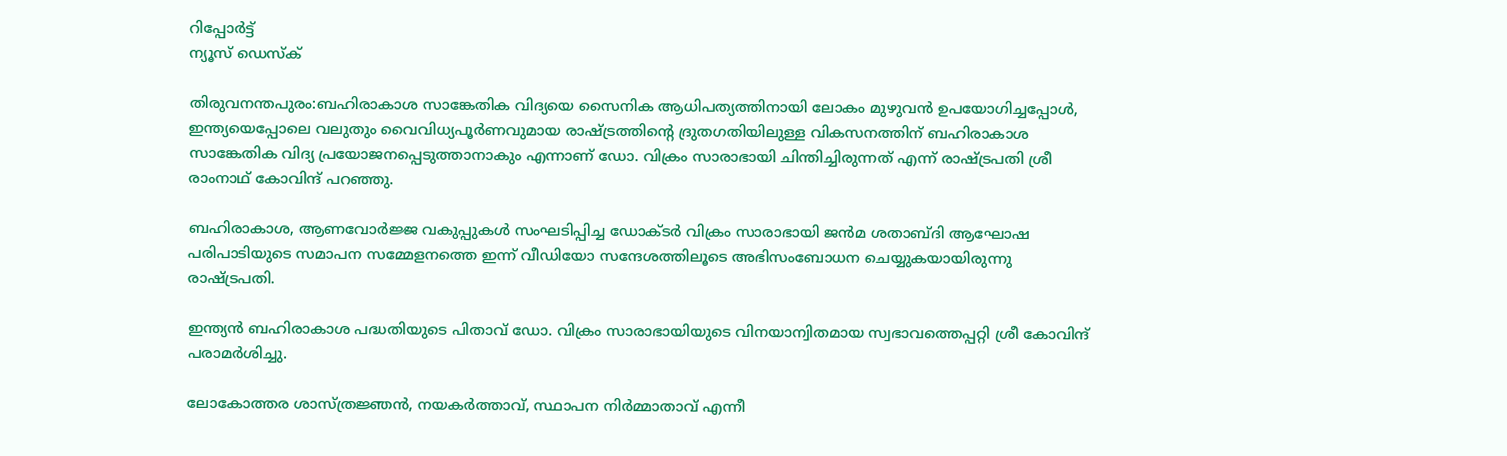റിപ്പോര്‍ട്ട്
ന്യൂസ് ഡെസ്ക്

തിരുവനന്തപുരം:ബഹിരാകാശ സാങ്കേതിക വിദ്യയെ സൈനിക ആധിപത്യത്തിനായി ലോകം മുഴുവൻ ഉപയോഗിച്ചപ്പോൾ, ഇന്ത്യയെപ്പോലെ വലുതും വൈവിധ്യപൂർണവുമായ രാഷ്ട്രത്തിന്റെ ദ്രുതഗതിയിലുള്ള വികസനത്തിന് ബഹിരാകാശ സാങ്കേതിക വിദ്യ പ്രയോജനപ്പെടുത്താനാകും എന്നാണ് ഡോ. വിക്രം സാരാഭായി ചിന്തിച്ചിരുന്നത് എന്ന് രാഷ്ട്രപതി ശ്രീ രാംനാഥ് കോവിന്ദ് പറഞ്ഞു.

ബഹിരാകാശ, ആണവോർജ്ജ വകുപ്പുകൾ സംഘടിപ്പിച്ച ഡോക്ടർ വിക്രം സാരാഭായി ജൻമ ശതാബ്ദി ആഘോഷ പരിപാടിയുടെ സമാപന സമ്മേളനത്തെ ഇന്ന് വീഡിയോ സന്ദേശത്തിലൂടെ അഭിസംബോധന ചെയ്യുകയായിരുന്നു രാഷ്ട്രപതി.

ഇന്ത്യൻ ബഹിരാകാശ പദ്ധതിയുടെ പിതാവ് ഡോ. വിക്രം സാരാഭായിയുടെ വിനയാന്വിതമായ സ്വഭാവത്തെപ്പറ്റി ശ്രീ കോവിന്ദ് പരാമർശിച്ചു.

ലോകോത്തര ശാസ്ത്രജ്ഞൻ, നയകർത്താവ്, സ്ഥാപന നിർമ്മാതാവ് എന്നീ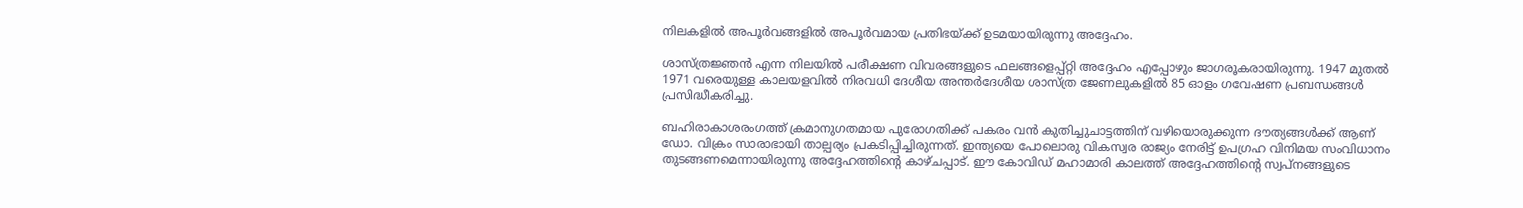നിലകളിൽ അപൂർവങ്ങളിൽ അപൂർവമായ പ്രതിഭയ്ക്ക് ഉടമയായിരുന്നു അദ്ദേഹം.

ശാസ്ത്രജ്ഞൻ എന്ന നിലയിൽ പരീക്ഷണ വിവരങ്ങളുടെ ഫലങ്ങളെപ്പ്റ്റി അദ്ദേഹം എപ്പോഴും ജാഗരൂകരായിരുന്നു. 1947 മുതൽ 1971 വരെയുള്ള കാലയളവിൽ നിരവധി ദേശീയ അന്തർദേശീയ ശാസ്ത്ര ജേണലുകളിൽ 85 ഓളം ഗവേഷണ പ്രബന്ധങ്ങൾ പ്രസിദ്ധീകരിച്ചു.

ബഹിരാകാശരംഗത്ത് ക്രമാനുഗതമായ പുരോഗതിക്ക് പകരം വൻ കുതിച്ചുചാട്ടത്തിന് വഴിയൊരുക്കുന്ന ദൗത്യങ്ങൾക്ക് ആണ് ഡോ. വിക്രം സാരാഭായി താല്പര്യം പ്രകടിപ്പിച്ചിരുന്നത്. ഇന്ത്യയെ പോലൊരു വികസ്വര രാജ്യം നേരിട്ട് ഉപഗ്രഹ വിനിമയ സംവിധാനം തുടങ്ങണമെന്നായിരുന്നു അദ്ദേഹത്തിന്റെ കാഴ്ചപ്പാട്. ഈ കോവിഡ് മഹാമാരി കാലത്ത് അദ്ദേഹത്തിന്റെ സ്വപ്നങ്ങളുടെ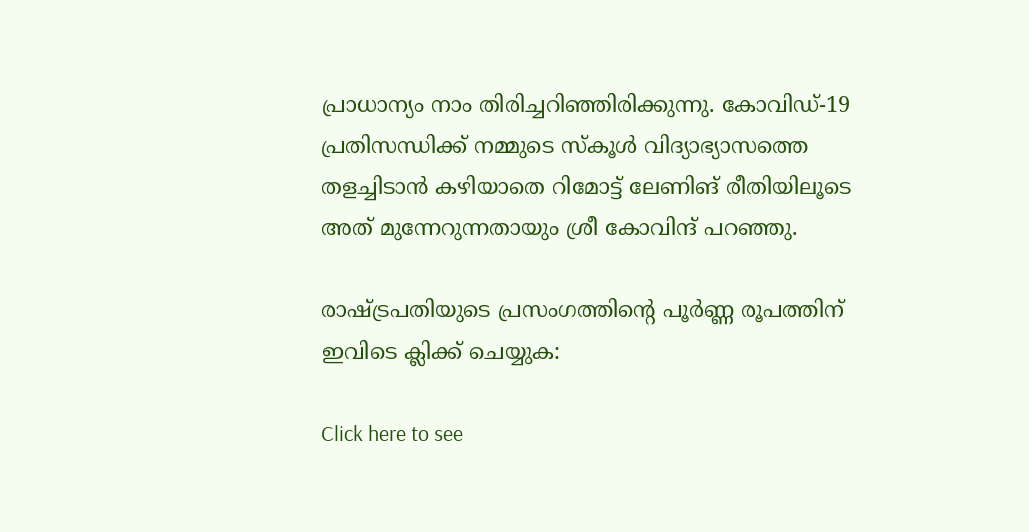പ്രാധാന്യം നാം തിരിച്ചറിഞ്ഞിരിക്കുന്നു. കോവിഡ്-19 പ്രതിസന്ധിക്ക് നമ്മുടെ സ്കൂൾ വിദ്യാഭ്യാസത്തെ തളച്ചിടാൻ കഴിയാതെ റിമോട്ട് ലേണിങ് രീതിയിലൂടെ അത് മുന്നേറുന്നതായും ശ്രീ കോവിന്ദ് പറഞ്ഞു.

രാഷ്ട്രപതിയുടെ പ്രസംഗത്തിന്റെ പൂർണ്ണ രൂപത്തിന് ഇവിടെ ക്ലിക്ക് ചെയ്യുക:

Click here to see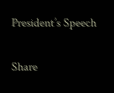President’s Speech

Share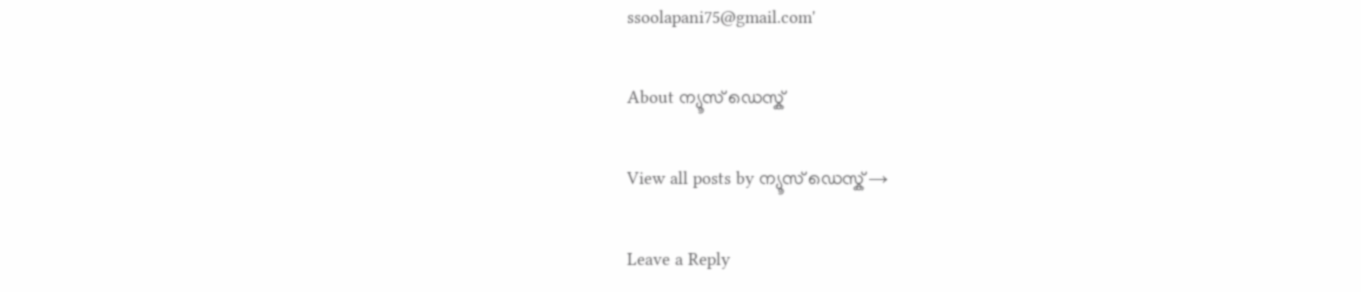ssoolapani75@gmail.com'

About ന്യൂസ് ഡെസ്ക്

View all posts by ന്യൂസ് ഡെസ്ക് →

Leave a Reply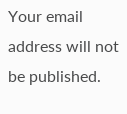Your email address will not be published.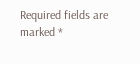Required fields are marked *